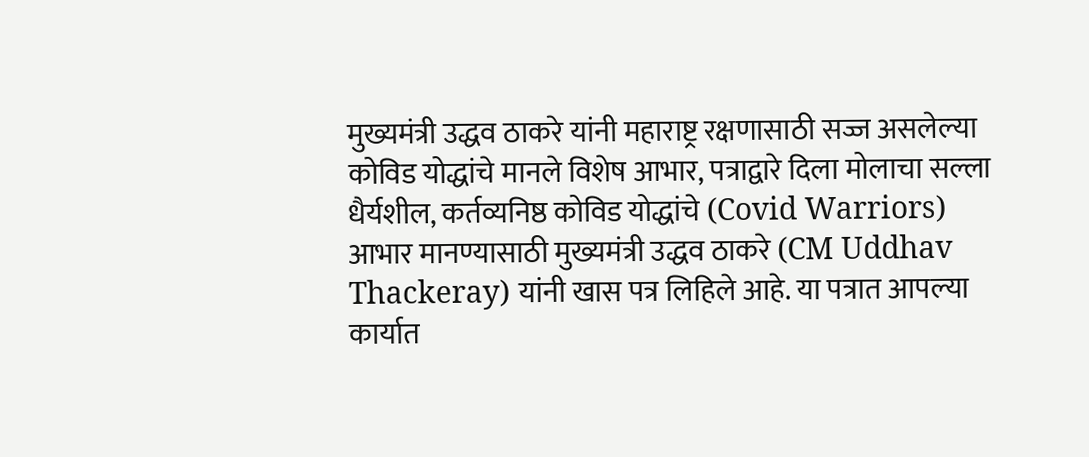मुख्यमंत्री उद्धव ठाकरे यांनी महाराष्ट्र रक्षणासाठी सज्ज असलेल्या कोविड योद्धांचे मानले विशेष आभार, पत्राद्वारे दिला मोलाचा सल्ला
धैर्यशील, कर्तव्यनिष्ठ कोविड योद्धांचे (Covid Warriors) आभार मानण्यासाठी मुख्यमंत्री उद्धव ठाकरे (CM Uddhav Thackeray) यांनी खास पत्र लिहिले आहे. या पत्रात आपल्या कार्यात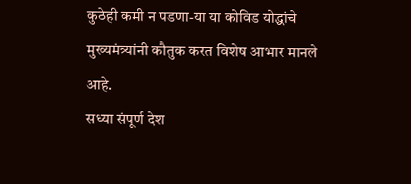कुठेही कमी न पडणा-या या कोविड योद्धांचे मुख्यमंत्र्यांनी कौतुक करत विशेष आभार मानले आहे.
सध्या संपूर्ण देश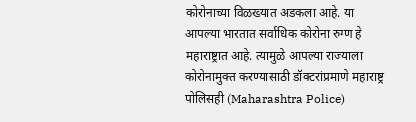कोरोनाच्या विळख्यात अडकला आहे. या आपल्या भारतात सर्वाधिक कोरोना रुग्ण हे महाराष्ट्रात आहे. त्यामुळे आपल्या राज्याला कोरोनामुक्त करण्यासाठी डॉक्टरांप्रमाणे महाराष्ट्र पोलिसही (Maharashtra Police)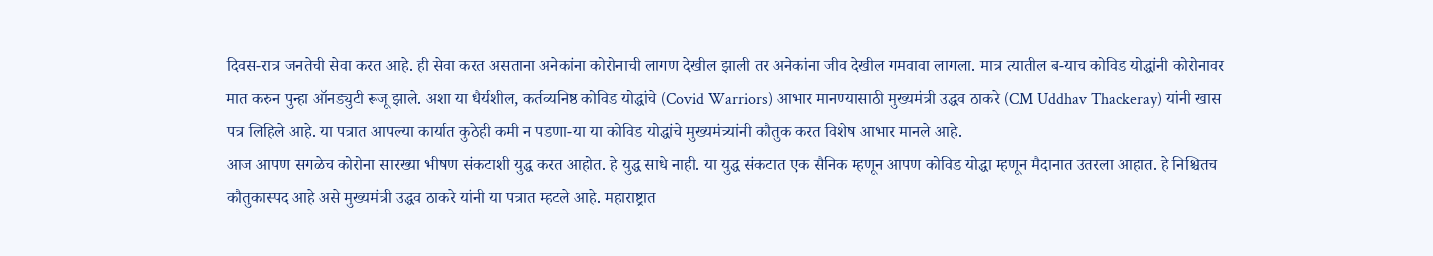दिवस-रात्र जनतेची सेवा करत आहे. ही सेवा करत असताना अनेकांना कोरोनाची लागण देखील झाली तर अनेकांना जीव देखील गमवावा लागला. मात्र त्यातील ब-याच कोविड योद्धांनी कोरोनावर मात करुन पुन्हा ऑनड्युटी रूजू झाले. अशा या धैर्यशील, कर्तव्यनिष्ठ कोविड योद्धांचे (Covid Warriors) आभार मानण्यासाठी मुख्यमंत्री उद्धव ठाकरे (CM Uddhav Thackeray) यांनी खास पत्र लिहिले आहे. या पत्रात आपल्या कार्यात कुठेही कमी न पडणा-या या कोविड योद्धांचे मुख्यमंत्र्यांनी कौतुक करत विशेष आभार मानले आहे.
आज आपण सगळेच कोरोना सारख्या भीषण संकटाशी युद्ध करत आहोत. हे युद्ध साधे नाही. या युद्ध संकटात एक सैनिक म्हणून आपण कोविड योद्धा म्हणून मैदानात उतरला आहात. हे निश्चितच कौतुकास्पद आहे असे मुख्यमंत्री उद्धव ठाकरे यांनी या पत्रात म्हटले आहे. महाराष्ट्रात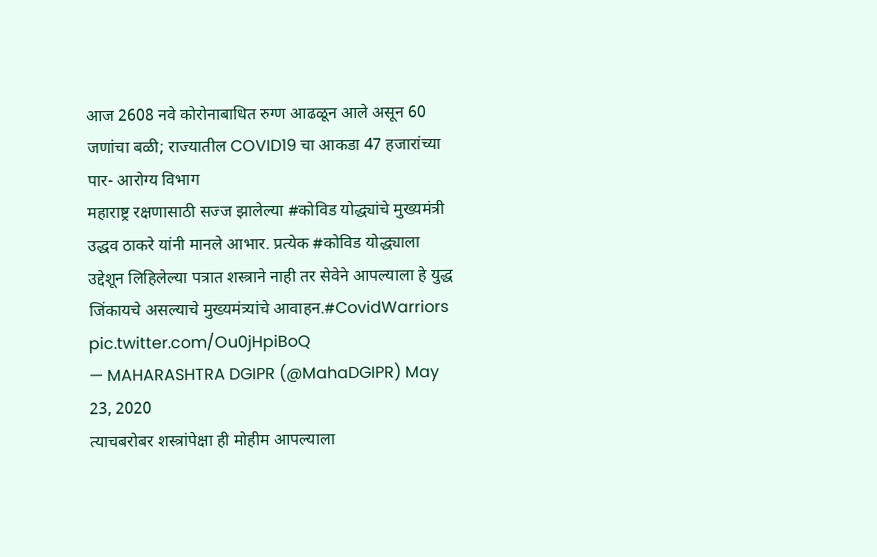आज 2608 नवे कोरोनाबाधित रुग्ण आढळून आले असून 60 जणांचा बळी; राज्यातील COVID19 चा आकडा 47 हजारांच्या पार- आरोग्य विभाग
महाराष्ट्र रक्षणासाठी सज्ज झालेल्या #कोविड योद्ध्यांचे मुख्यमंत्री उद्धव ठाकरे यांनी मानले आभार. प्रत्येक #कोविड योद्ध्याला उद्देशून लिहिलेल्या पत्रात शस्त्राने नाही तर सेवेने आपल्याला हे युद्ध जिंकायचे असल्याचे मुख्यमंत्र्यांचे आवाहन.#CovidWarriors pic.twitter.com/Ou0jHpiBoQ
— MAHARASHTRA DGIPR (@MahaDGIPR) May 23, 2020
त्याचबरोबर शस्त्रांपेक्षा ही मोहीम आपल्याला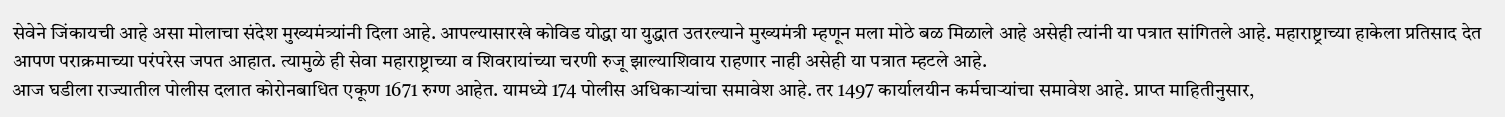सेवेने जिंकायची आहे असा मोलाचा संदेश मुख्यमंत्र्यांनी दिला आहे. आपल्यासारखे कोविड योद्धा या युद्धात उतरल्याने मुख्यमंत्री म्हणून मला मोठे बळ मिळाले आहे असेही त्यांनी या पत्रात सांगितले आहे. महाराष्ट्राच्या हाकेला प्रतिसाद देत आपण पराक्रमाच्या परंपरेस जपत आहात. त्यामुळे ही सेवा महाराष्ट्राच्या व शिवरायांच्या चरणी रुजू झाल्याशिवाय राहणार नाही असेही या पत्रात म्हटले आहे.
आज घडीला राज्यातील पोलीस दलात कोरोनबाधित एकूण 1671 रुग्ण आहेत. यामध्ये 174 पोलीस अधिकाऱ्यांचा समावेश आहे. तर 1497 कार्यालयीन कर्मचाऱ्यांचा समावेश आहे. प्राप्त माहितीनुसार,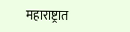महाराष्ट्रात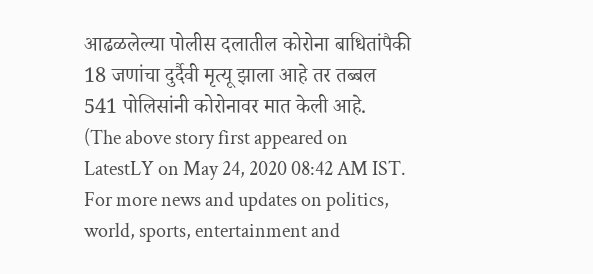आढळलेल्या पोलीस दलातील कोरोना बाधितांपैकी 18 जणांचा दुर्दैवी मृत्यू झाला आहे तर तब्बल 541 पोलिसांनी कोरोनावर मात केली आहे.
(The above story first appeared on LatestLY on May 24, 2020 08:42 AM IST. For more news and updates on politics, world, sports, entertainment and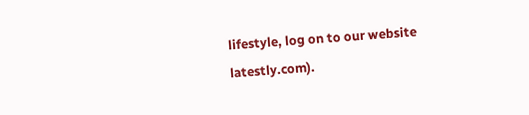lifestyle, log on to our website latestly.com).